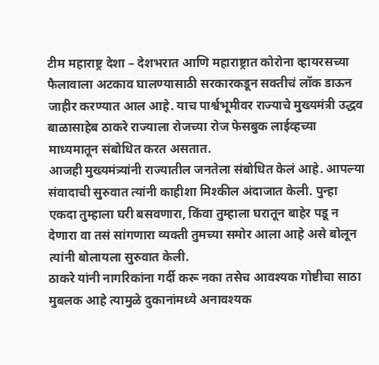टीम महाराष्ट्र देशा – देशभरात आणि महाराष्ट्रात कोरोना व्हायरसच्या फैलावाला अटकाव घालण्यासाठी सरकारकडून सक्तीचं लॉक डाऊन जाहीर करण्यात आल आहे. याच पार्श्वभूमीवर राज्याचे मुख्यमंत्री उद्धव बाळासाहेब ठाकरे राज्याला रोजच्या रोज फेसबुक लाईव्हच्या माध्यमातून संबोधित करत असतात.
आजही मुख्यमंत्र्यांनी राज्यातील जनतेला संबोधित केलं आहे. आपल्या संवादाची सुरुवात त्यांनी काहीशा मिश्कील अंदाजात केली. पुन्हा एकदा तुम्हाला घरी बसवणारा, किंवा तुम्हाला घरातून बाहेर पडू न देणारा वा तसं सांगणारा व्यक्ती तुमच्या समोर आला आहे असे बोलून त्यांनी बोलायला सुरुवात केली.
ठाकरे यांनी नागरिकांना गर्दी करू नका तसेच आवश्यक गोष्टीचा साठा मुबलक आहे त्यामुळे दुकानांमध्ये अनावश्यक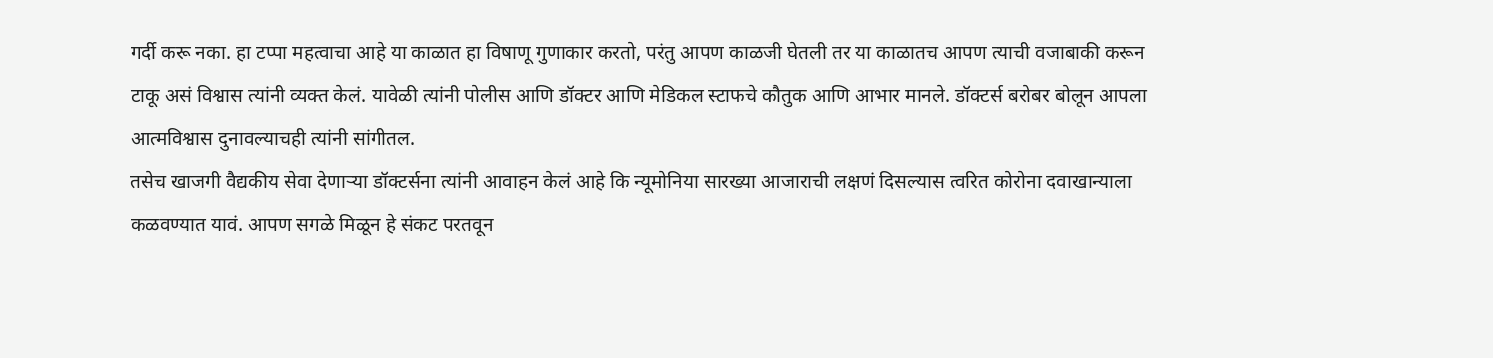गर्दी करू नका. हा टप्पा महत्वाचा आहे या काळात हा विषाणू गुणाकार करतो, परंतु आपण काळजी घेतली तर या काळातच आपण त्याची वजाबाकी करून टाकू असं विश्वास त्यांनी व्यक्त केलं. यावेळी त्यांनी पोलीस आणि डॉक्टर आणि मेडिकल स्टाफचे कौतुक आणि आभार मानले. डॉक्टर्स बरोबर बोलून आपला आत्मविश्वास दुनावल्याचही त्यांनी सांगीतल.
तसेच खाजगी वैद्यकीय सेवा देणाऱ्या डॉक्टर्सना त्यांनी आवाहन केलं आहे कि न्यूमोनिया सारख्या आजाराची लक्षणं दिसल्यास त्वरित कोरोना दवाखान्याला कळवण्यात यावं. आपण सगळे मिळून हे संकट परतवून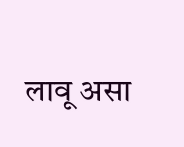लावू असा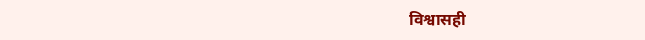विश्वासही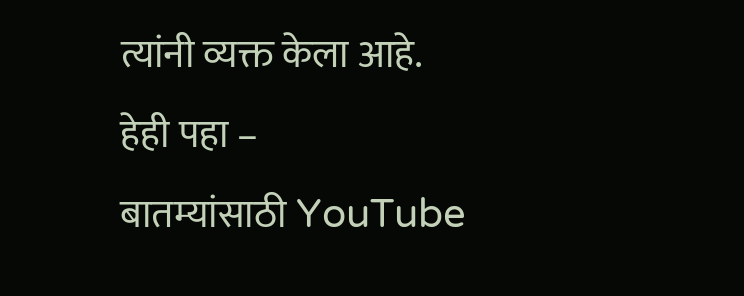त्यांनी व्यक्त केला आहे.
हेही पहा –
बातम्यांसाठी YouTube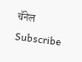चॅनेल Subscribe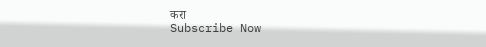करा
Subscribe Now